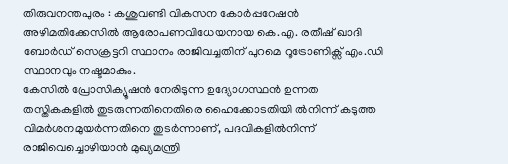തിരുവനന്തപുരം : കശുവണ്ടി വികസന കോർപ്പറേഷൻ അഴിമതിക്കേസിൽ ആരോപണവിധേയനായ കെ.എ. രതീഷ് ഖാദി ബോർഡ് സെക്രട്ടറി സ്ഥാനം രാജിവച്ചതിന് പുറമെ റൂട്രോണിക്സ് എം.ഡി സ്ഥാനവും നഷ്ടമാകും.
കേസിൽ പ്രോസിക്യൂഷൻ നേരിടുന്ന ഉദ്യോഗസ്ഥൻ ഉന്നത തസ്തികകളിൽ തുടരുന്നതിനെതിരെ ഹൈക്കോടതിയി ൽനിന്ന് കടുത്ത വിമർശനമുയർന്നതിനെ തുടർന്നാണ്, പദവികളിൽനിന്ന് രാജിവെച്ചൊഴിയാൻ മുഖ്യമന്ത്രി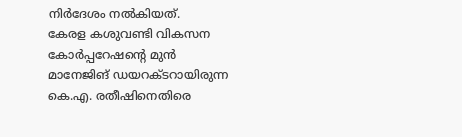നിർദേശം നൽകിയത്.
കേരള കശുവണ്ടി വികസന കോർപ്പറേഷന്റെ മുൻ മാനേജിങ് ഡയറക്ടറായിരുന്ന കെ.എ. രതീഷിനെതിരെ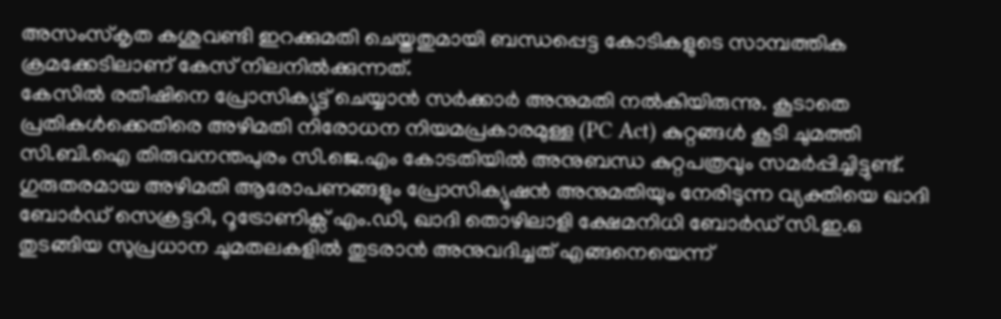അസംസ്കൃത കശുവണ്ടി ഇറക്കുമതി ചെയ്തതുമായി ബന്ധപ്പെട്ട കോടികളുടെ സാമ്പത്തിക ക്രമക്കേടിലാണ് കേസ് നിലനിൽക്കുന്നത്.
കേസിൽ രതീഷിനെ പ്രോസിക്യൂട്ട് ചെയ്യാൻ സർക്കാർ അനുമതി നൽകിയിരുന്നു. കൂടാതെ പ്രതികൾക്കെതിരെ അഴിമതി നിരോധന നിയമപ്രകാരമുള്ള (PC Act) കുറ്റങ്ങൾ കൂടി ചുമത്തി സി.ബി.ഐ തിരുവനന്തപുരം സി.ജെ.എം കോടതിയിൽ അനുബന്ധ കുറ്റപത്രവും സമർപ്പിച്ചിട്ടുണ്ട്.
ഗുരുതരമായ അഴിമതി ആരോപണങ്ങളും പ്രോസിക്യൂഷൻ അനുമതിയും നേരിടുന്ന വ്യക്തിയെ ഖാദി ബോർഡ് സെക്രട്ടറി, റൂട്രോണിക്സ് എം.ഡി, ഖാദി തൊഴിലാളി ക്ഷേമനിധി ബോർഡ് സി.ഇ.ഒ തുടങ്ങിയ സുപ്രധാന ചുമതലകളിൽ തുടരാൻ അനുവദിച്ചത് എങ്ങനെയെന്ന്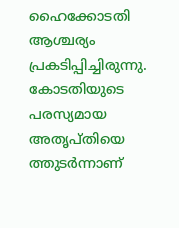ഹൈക്കോടതി ആശ്ചര്യം പ്രകടിപ്പിച്ചിരുന്നു. കോടതിയുടെ പരസ്യമായ അതൃപ്തിയെ ത്തുടർന്നാണ്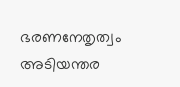ഭരണനേതൃത്വം അടിയന്തര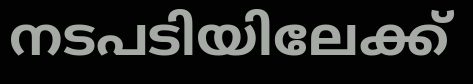നടപടിയിലേക്ക്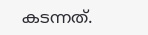കടന്നത്.